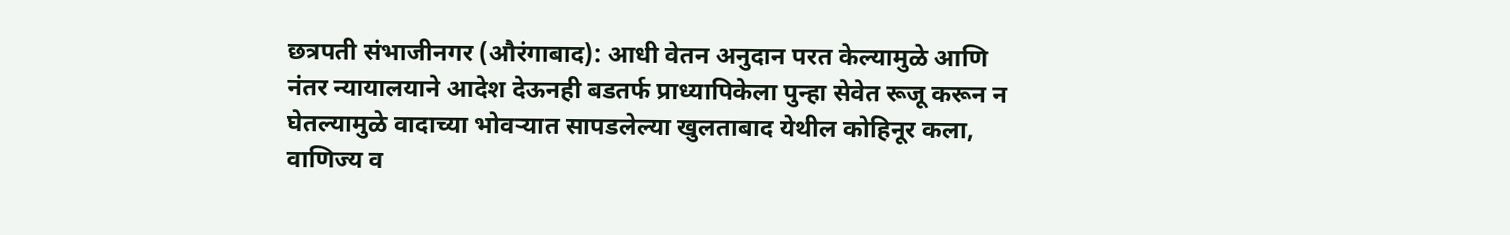छत्रपती संभाजीनगर (औरंगाबाद): आधी वेतन अनुदान परत केल्यामुळे आणि नंतर न्यायालयाने आदेश देऊनही बडतर्फ प्राध्यापिकेला पुन्हा सेवेत रूजू करून न घेतल्यामुळे वादाच्या भोवऱ्यात सापडलेल्या खुलताबाद येथील कोहिनूर कला, वाणिज्य व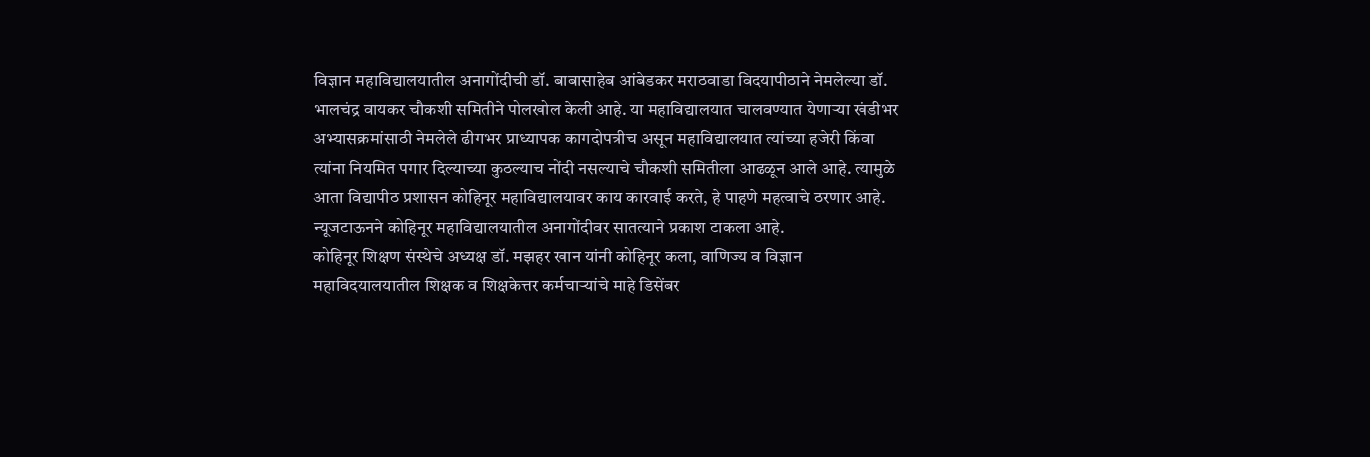विज्ञान महाविद्यालयातील अनागोंदीची डॉ. बाबासाहेब आंबेडकर मराठवाडा विदयापीठाने नेमलेल्या डॉ. भालचंद्र वायकर चौकशी समितीने पोलखोल केली आहे. या महाविद्यालयात चालवण्यात येणाऱ्या खंडीभर अभ्यासक्रमांसाठी नेमलेले ढीगभर प्राध्यापक कागदोपत्रीच असून महाविद्यालयात त्यांच्या हजेरी किंवा त्यांना नियमित पगार दिल्याच्या कुठल्याच नोंदी नसल्याचे चौकशी समितीला आढळून आले आहे. त्यामुळे आता विद्यापीठ प्रशासन कोहिनूर महाविद्यालयावर काय कारवाई करते, हे पाहणे महत्वाचे ठरणार आहे. न्यूजटाऊनने कोहिनूर महाविद्यालयातील अनागोंदीवर सातत्याने प्रकाश टाकला आहे.
कोहिनूर शिक्षण संस्थेचे अध्यक्ष डॉ. मझहर खान यांनी कोहिनूर कला, वाणिज्य व विज्ञान महाविदयालयातील शिक्षक व शिक्षकेत्तर कर्मचाऱ्यांचे माहे डिसेंबर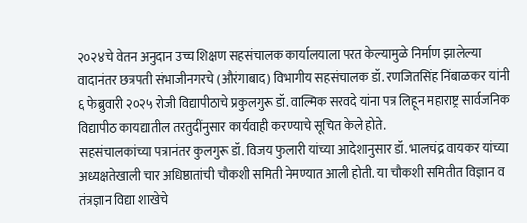२०२४चे वेतन अनुदान उच्च शिक्षण सहसंचालक कार्यालयाला परत केल्यामुळे निर्माण झालेल्या वादानंतर छत्रपती संभाजीनगरचे (औरंगाबाद) विभागीय सहसंचालक डॉ. रणजितसिंह निंबाळकर यांनी ६ फेब्रुवारी २०२५ रोजी विद्यापीठाचे प्रकुलगुरू डॉ. वाल्मिक सरवदे यांना पत्र लिहून महाराष्ट्र सार्वजनिक विद्यापीठ कायद्यातील तरतुदींनुसार कार्यवाही करण्याचे सूचित केले होते.
सहसंचालकांच्या पत्रानंतर कुलगुरू डॉ. विजय फुलारी यांच्या आदेशानुसार डॉ. भालचंद्र वायकर यांच्या अध्यक्षतेखाली चार अधिष्ठातांची चौकशी समिती नेमण्यात आली होती. या चौकशी समितीत विज्ञान व तंत्रज्ञान विद्या शाखेचे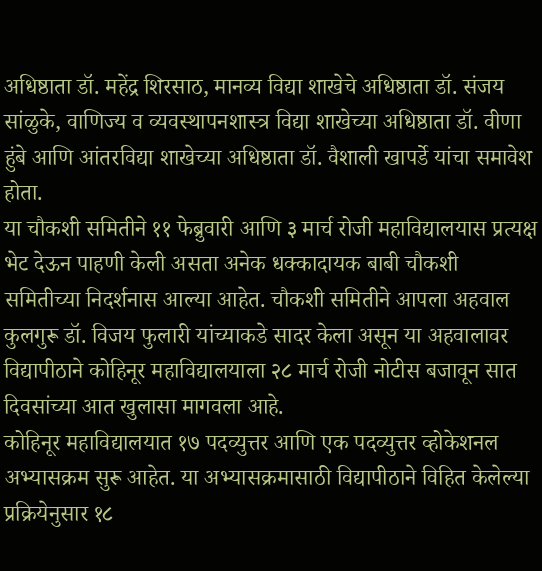अधिष्ठाता डॉ. महेंद्र शिरसाठ, मानव्य विद्या शाखेचे अधिष्ठाता डॉ. संजय सांळुके, वाणिज्य व व्यवस्थापनशास्त्र विद्या शाखेच्या अधिष्ठाता डॉ. वीणा हुंबे आणि आंतरविद्या शाखेच्या अधिष्ठाता डॉ. वैशाली खापर्डे यांचा समावेश होता.
या चौकशी समितीने ११ फेब्रुवारी आणि ३ मार्च रोजी महाविद्यालयास प्रत्यक्ष भेट देऊन पाहणी केली असता अनेक धक्कादायक बाबी चौकशी समितीच्या निदर्शनास आल्या आहेत. चौकशी समितीने आपला अहवाल कुलगुरू डॉ. विजय फुलारी यांच्याकडे सादर केला असून या अहवालावर विद्यापीठाने कोहिनूर महाविद्यालयाला २८ मार्च रोजी नोटीस बजावून सात दिवसांच्या आत खुलासा मागवला आहे.
कोहिनूर महाविद्यालयात १७ पदव्युत्तर आणि एक पदव्युत्तर व्होकेशनल अभ्यासक्रम सुरू आहेत. या अभ्यासक्रमासाठी विद्यापीठाने विहित केलेल्या प्रक्रियेनुसार १८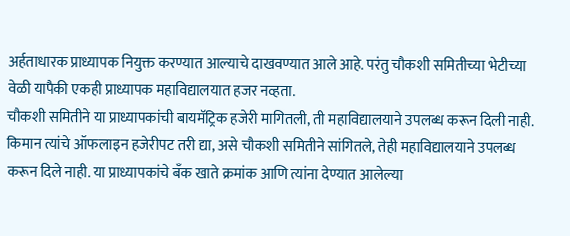अर्हताधारक प्राध्यापक नियुक्त करण्यात आल्याचे दाखवण्यात आले आहे. परंतु चौकशी समितीच्या भेटीच्या वेळी यापैकी एकही प्राध्यापक महाविद्यालयात हजर नव्हता.
चौकशी समितीने या प्राध्यापकांची बायमॅट्रिक हजेरी मागितली, ती महाविद्यालयाने उपलब्ध करून दिली नाही. किमान त्यांचे ऑफलाइन हजेरीपट तरी द्या, असे चौकशी समितीने सांगितले, तेही महाविद्यालयाने उपलब्ध करून दिले नाही. या प्राध्यापकांचे बँक खाते क्रमांक आणि त्यांना देण्यात आलेल्या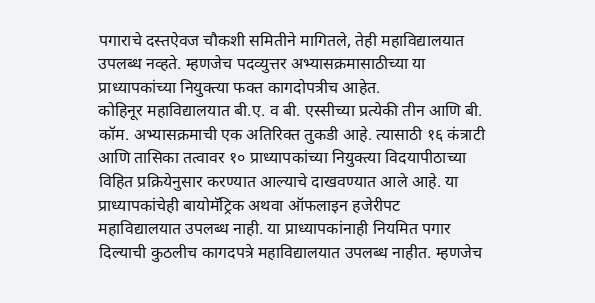पगाराचे दस्तऐवज चौकशी समितीने मागितले, तेही महाविद्यालयात उपलब्ध नव्हते. म्हणजेच पदव्युत्तर अभ्यासक्रमासाठीच्या या प्राध्यापकांच्या नियुक्त्या फक्त कागदोपत्रीच आहेत.
कोहिनूर महाविद्यालयात बी.ए. व बी. एस्सीच्या प्रत्येकी तीन आणि बी. कॉम. अभ्यासक्रमाची एक अतिरिक्त तुकडी आहे. त्यासाठी १६ कंत्राटी आणि तासिका तत्वावर १० प्राध्यापकांच्या नियुक्त्या विदयापीठाच्या विहित प्रक्रियेनुसार करण्यात आल्याचे दाखवण्यात आले आहे. या प्राध्यापकांचेही बायोमॅट्रिक अथवा ऑफलाइन हजेरीपट महाविद्यालयात उपलब्ध नाही. या प्राध्यापकांनाही नियमित पगार दिल्याची कुठलीच कागदपत्रे महाविद्यालयात उपलब्ध नाहीत. म्हणजेच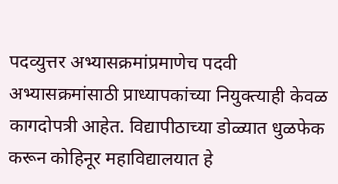पदव्युत्तर अभ्यासक्रमांप्रमाणेच पदवी अभ्यासक्रमांसाठी प्राध्यापकांच्या नियुक्त्याही केवळ कागदोपत्री आहेत. विद्यापीठाच्या डोळ्यात धुळफेक करून कोहिनूर महाविद्यालयात हे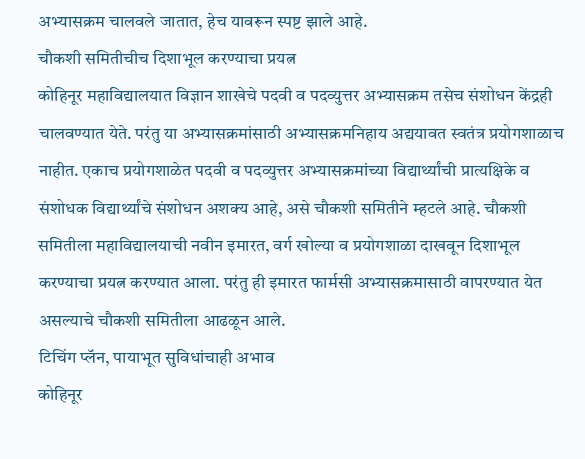अभ्यासक्रम चालवले जातात, हेच यावरून स्पष्ट झाले आहे.
चौकशी समितीचीच दिशाभूल करण्याचा प्रयत्न
कोहिनूर महाविद्यालयात विज्ञान शाखेचे पदवी व पदव्युत्तर अभ्यासक्रम तसेच संशोधन केंद्रही चालवण्यात येते. परंतु या अभ्यासक्रमांसाठी अभ्यासक्रमनिहाय अद्ययावत स्वतंत्र प्रयोगशाळाच नाहीत. एकाच प्रयोगशाळेत पदवी व पदव्युत्तर अभ्यासक्रमांच्या विद्यार्थ्यांची प्रात्यक्षिके व संशोधक विद्यार्थ्यांचे संशोधन अशक्य आहे, असे चौकशी समितीने म्हटले आहे. चौकशी समितीला महाविद्यालयाची नवीन इमारत, वर्ग खोल्या व प्रयोगशाळा दाखवून दिशाभूल करण्याचा प्रयत्न करण्यात आला. परंतु ही इमारत फार्मसी अभ्यासक्रमासाठी वापरण्यात येत असल्याचे चौकशी समितीला आढळून आले.
टिचिंग प्लॅन, पायाभूत सुविधांचाही अभाव
कोहिनूर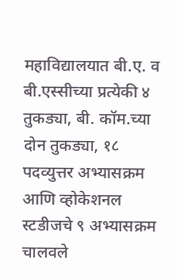महाविद्यालयात बी.ए. व बी.एस्सीच्या प्रत्येकी ४ तुकड्या, बी. कॉम.च्या दोन तुकड्या, १८ पदव्युत्तर अभ्यासक्रम आणि व्होकेशनल स्टडीजचे ९ अभ्यासक्रम चालवले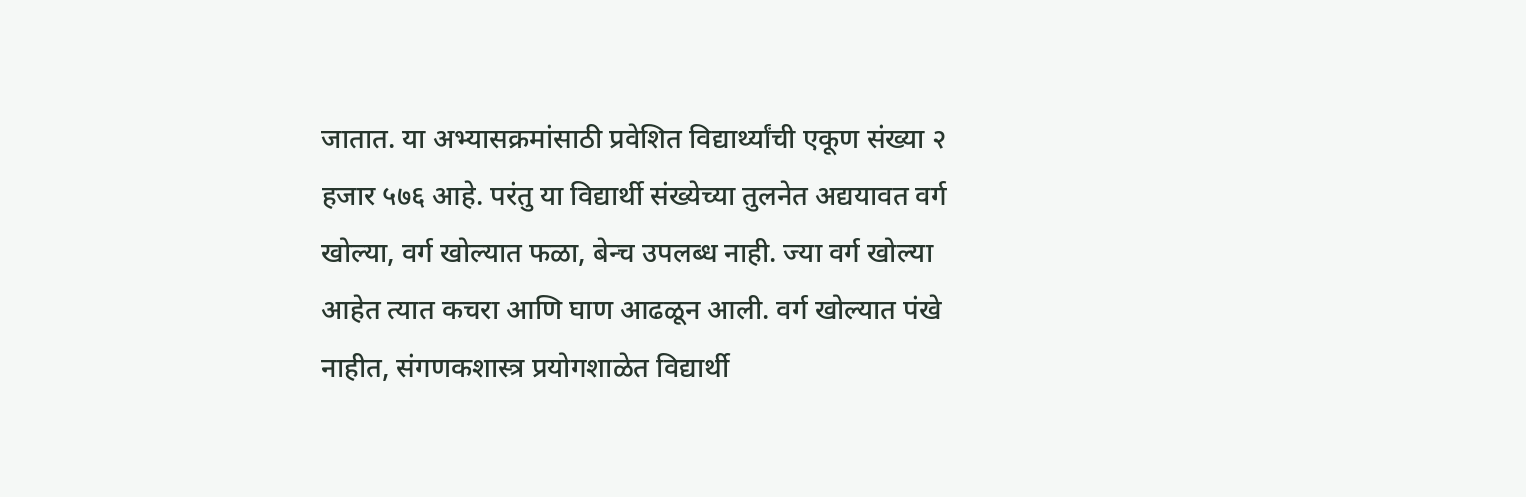जातात. या अभ्यासक्रमांसाठी प्रवेशित विद्यार्थ्यांची एकूण संख्या २ हजार ५७६ आहे. परंतु या विद्यार्थी संख्येच्या तुलनेत अद्ययावत वर्ग खोल्या, वर्ग खोल्यात फळा, बेन्च उपलब्ध नाही. ज्या वर्ग खोल्या आहेत त्यात कचरा आणि घाण आढळून आली. वर्ग खोल्यात पंखे नाहीत, संगणकशास्त्र प्रयोगशाळेत विद्यार्थी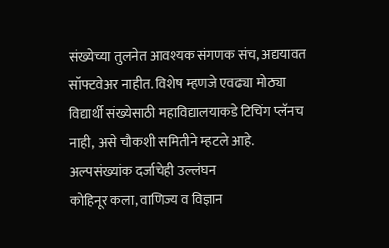संख्येच्या तुलनेत आवश्यक संगणक संच, अद्ययावत सॉफ्टवेअर नाहीत. विशेष म्हणजे एवढ्या मोठ्या विद्यार्थी संख्येसाठी महाविद्यालयाकडे टिचिंग प्लॅनच नाही, असे चौकशी समितीने म्हटले आहे.
अल्पसंख्यांक दर्जाचेही उल्लंघन
कोहिनूर कला, वाणिज्य व विज्ञान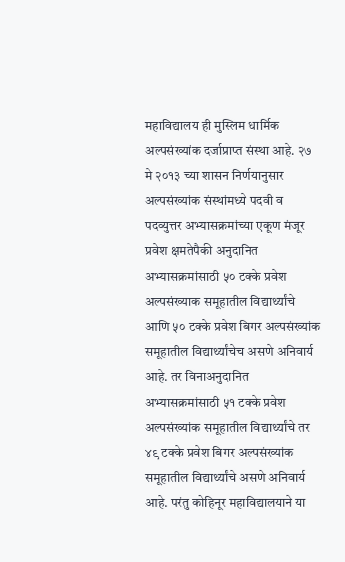महाविद्यालय ही मुस्लिम धार्मिक अल्पसंख्यांक दर्जाप्राप्त संस्था आहे. २७ मे २०१३ च्या शासन निर्णयानुसार अल्पसंख्यांक संस्थांमध्ये पदवी व पदव्युत्तर अभ्यासक्रमांच्या एकूण मंजूर प्रवेश क्षमतेपैकी अनुदानित अभ्यासक्रमांसाठी ५० टक्के प्रवेश अल्पसंख्याक समूहातील विद्यार्थ्यांचे आणि ५० टक्के प्रवेश बिगर अल्पसंख्यांक समूहातील विद्यार्थ्यांचेच असणे अनिवार्य आहे. तर विनाअनुदानित अभ्यासक्रमांसाठी ५१ टक्के प्रवेश अल्पसंख्यांक समूहातील विद्यार्थ्यांचे तर ४९ टक्के प्रवेश बिगर अल्पसंख्यांक समूहातील विद्यार्थ्यांचे असणे अनिवार्य आहे. परंतु कोहिनूर महाविद्यालयाने या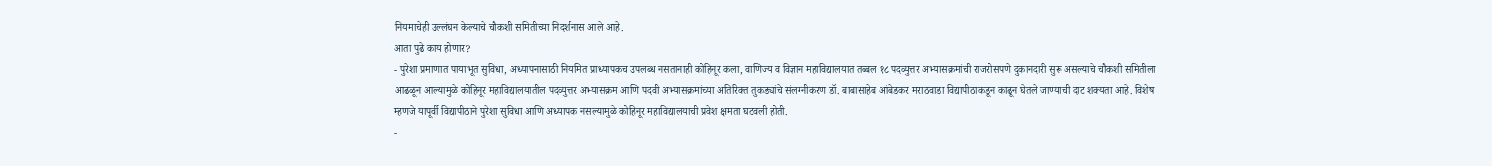नियमाचेही उल्लंघन केल्याचे चौकशी समितीच्या निदर्शनास आले आहे.
आता पुढे काय होणार?
- पुरेशा प्रमाणात पायाभूत सुविधा, अध्यापनासाठी नियमित प्राध्यापकच उपलब्ध नसतानाही कोहिनूर कला, वाणिज्य व विज्ञान महाविद्यालयात तब्बल १८ पदव्युत्तर अभ्यासक्रमांची राजरोसपणे दुकानदारी सुरू असल्याचे चौकशी समितीला आढळून आल्यामुळे कोहिनूर महाविद्यालयातील पदव्युत्तर अभ्यासक्रम आणि पदवी अभ्यासक्रमांच्या अतिरिक्त तुकड्यांचे संलग्नीकरण डॉ. बाबासाहेब आंबेडकर मराठवाडा विद्यापीठाकडून काढून घेतले जाण्याची दाट शक्यता आहे. विशेष म्हणजे यापूर्वी विद्यापीठाने पुरेशा सुविधा आणि अध्यापक नसल्यामुळे कोहिनूर महाविद्यालयाची प्रवेश क्षमता घटवली होती.
-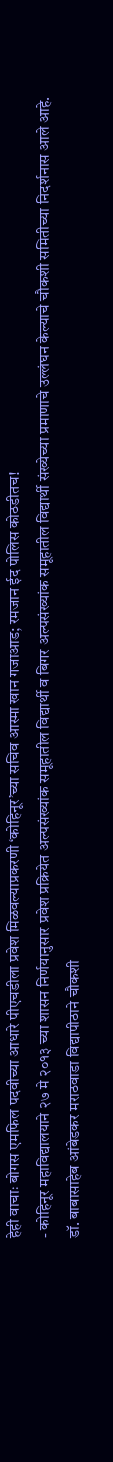हेही वाचाः बोगस एमफिल पदवीच्या आधारे पीएचडीला प्रवेश मिळवल्याप्रकरणी ‘कोहिनूर’च्या सचिव आस्मा खान गजाआड; रमजान ईद पोलिस कोठडीतच!
- कोहिनूर महाविद्यालयाने २७ मे २०१३ च्या शासन निर्णयानुसार प्रवेश प्रक्रियेत अल्पसंख्यांक समूहातील विद्यार्थी व बिगर अल्पसंख्यांक समूहातील विद्यार्थी संख्येच्या प्रमाणाचे उल्लंघन केल्याचे चौकशी समितीच्या निदर्शनास आले आहे. डॉ. बाबासाहेब आंबेडकर मराठवाडा विद्यापीठाने चौकशी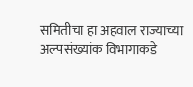समितीचा हा अहवाल राज्याच्या अल्पसंख्यांक विभागाकडे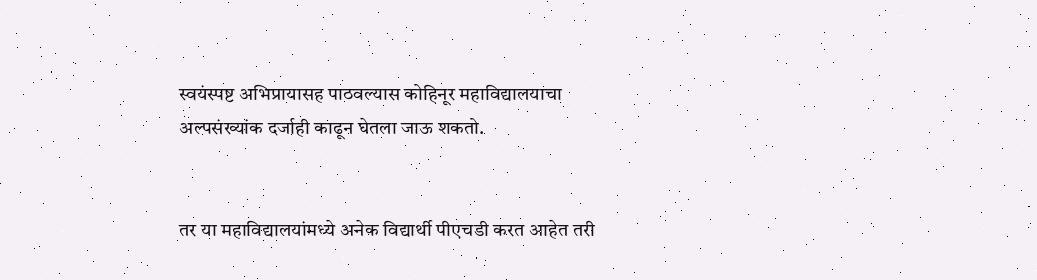स्वयंस्पष्ट अभिप्रायासह पाठवल्यास कोहिनूर महाविद्यालयाचा अल्पसंख्यांक दर्जाही काढून घेतला जाऊ शकतो.


तर या महाविद्यालयांमध्ये अनेक विद्यार्थी पीएचडी करत आहेत तरी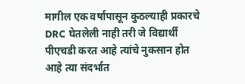मागील एक वर्षापासून कुठल्याही प्रकारचे DRC घेतलेली नाही तरी जे विद्यार्थी पीएचडी करत आहे त्यांचे नुकसान होत आहे त्या संदर्भात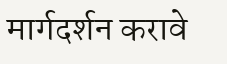मार्गदर्शन करावे